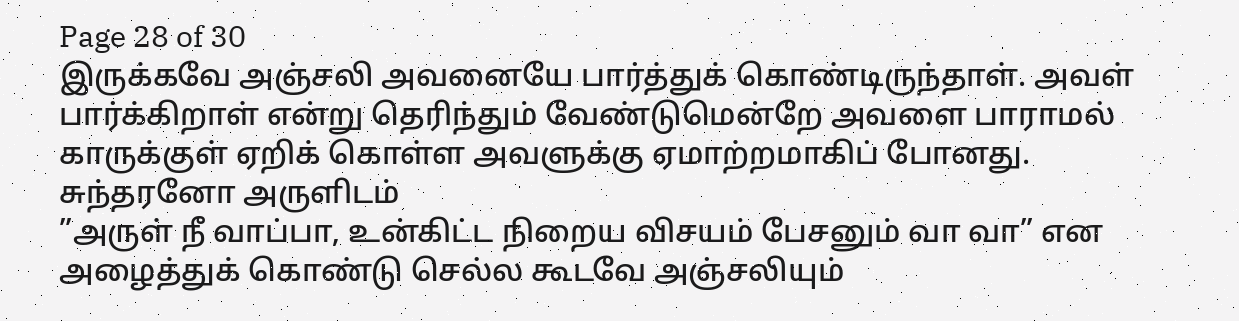Page 28 of 30
இருக்கவே அஞ்சலி அவனையே பார்த்துக் கொண்டிருந்தாள். அவள் பார்க்கிறாள் என்று தெரிந்தும் வேண்டுமென்றே அவளை பாராமல் காருக்குள் ஏறிக் கொள்ள அவளுக்கு ஏமாற்றமாகிப் போனது.
சுந்தரனோ அருளிடம்
”அருள் நீ வாப்பா, உன்கிட்ட நிறைய விசயம் பேசனும் வா வா” என அழைத்துக் கொண்டு செல்ல கூடவே அஞ்சலியும்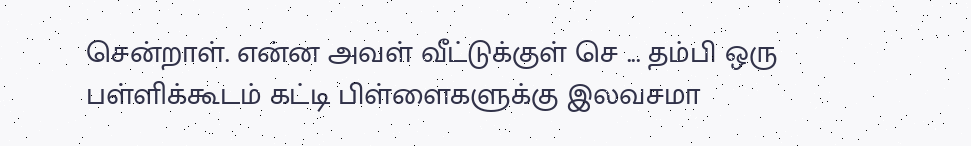சென்றாள். என்ன அவள் வீட்டுக்குள் செ ... தம்பி ஒரு பள்ளிக்கூடம் கட்டி பிள்ளைகளுக்கு இலவசமா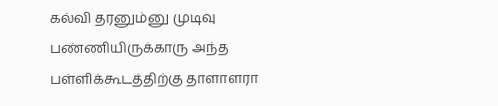கல்வி தரனும்னு முடிவு பண்ணியிருக்காரு அந்த பள்ளிக்கூடத்திற்கு தாளாளரா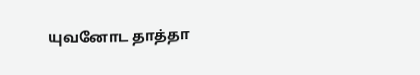யுவனோட தாத்தா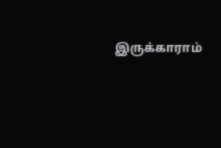இருக்காராம்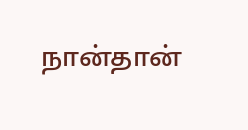நான்தான்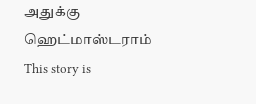அதுக்கு ஹெட்மாஸ்டராம்
This story is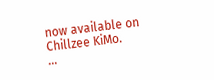now available on Chillzee KiMo.
...